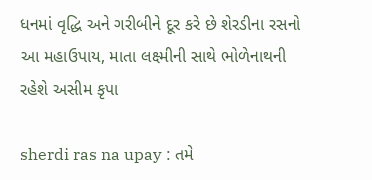ધનમાં વૃદ્ધિ અને ગરીબીને દૂર કરે છે શેરડીના રસનો આ મહાઉપાય, માતા લક્ષ્મીની સાથે ભોળેનાથની રહેશે અસીમ કૃપા

sherdi ras na upay : તમે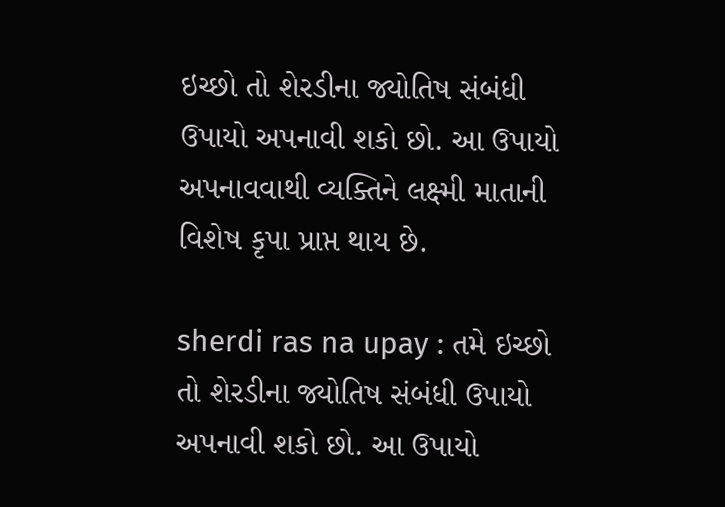ઇચ્છો તો શેરડીના જ્યોતિષ સંબંધી ઉપાયો અપનાવી શકો છો. આ ઉપાયો અપનાવવાથી વ્યક્તિને લક્ષ્મી માતાની વિશેષ કૃપા પ્રાપ્ત થાય છે.

sherdi ras na upay : તમે ઇચ્છો તો શેરડીના જ્યોતિષ સંબંધી ઉપાયો અપનાવી શકો છો. આ ઉપાયો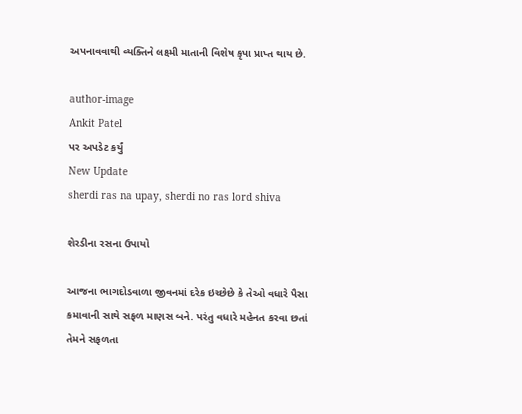અપનાવવાથી વ્યક્તિને લક્ષ્મી માતાની વિશેષ કૃપા પ્રાપ્ત થાય છે.

author-image
Ankit Patel
પર અપડેટ કર્યું
New Update
sherdi ras na upay, sherdi no ras lord shiva

શેરડીના રસના ઉપાયો

આજના ભાગદોડવાળા જીવનમાં દરેક ઇચ્છેછે કે તેઓ વધારે પૈસા કમાવાની સાથે સફળ માણસ બને. પરંતુ વધારે મહેનત કરવા છતાં તેમને સફળતા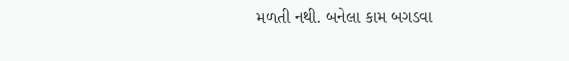મળતી નથી. બનેલા કામ બગડવા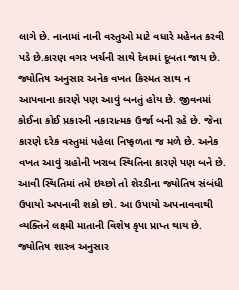લાગે છે. નાનામાં નાની વસ્તુઓ માટે વધારે મહેનત કરવી પડે છે.કારણ વગર ખર્ચની સાથે દેવામાં દૂબતા જાય છે. જ્યોતિષ અનુસાર અનેક વખત કિસ્મત સાથ ન આપવાના કારણે પણ આવું બનતું હોય છે. જીવનમાં કોઈના કોઈ પ્રકારની નકારાત્મક ઉર્જા બની રહે છે. જેના કારણે દરેક વસ્તુમાં પહેલા નિષ્ફળતા જ મળે છે. અનેક વખત આવું ગ્રહોની ખરાબ સ્થિતિના કારણે પણ બને છે. આવી સ્થિતિમાં તમે ઇચ્છો તો શેરડીના જ્યોતિષ સંબંધી ઉપાયો અપનાવી શકો છો. આ ઉપાયો અપનાવવાથી વ્યક્તિને લક્ષ્મી માતાની વિશેષ કૃપા પ્રાપ્ત થાય છે. જ્યોતિષ શાસ્ત્ર અનુસાર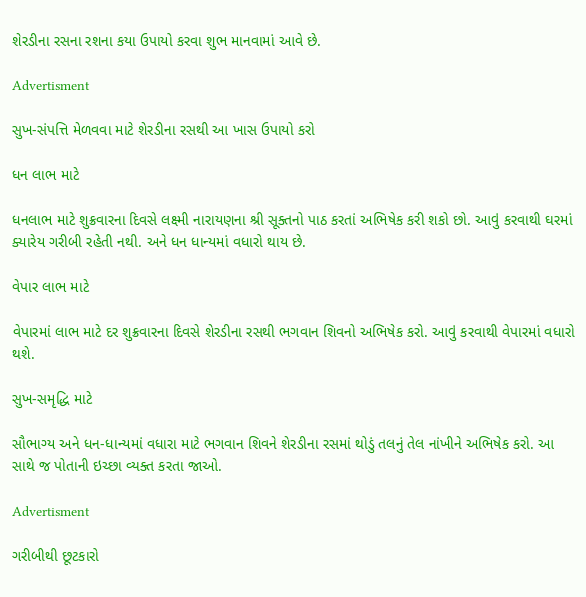શેરડીના રસના રશના કયા ઉપાયો કરવા શુભ માનવામાં આવે છે.

Advertisment

સુખ-સંપત્તિ મેળવવા માટે શેરડીના રસથી આ ખાસ ઉપાયો કરો

ધન લાભ માટે

ધનલાભ માટે શુક્રવારના દિવસે લક્ષ્મી નારાયણના શ્રી સૂક્તનો પાઠ કરતાં અભિષેક કરી શકો છો. આવું કરવાથી ઘરમાં ક્યારેય ગરીબી રહેતી નથી. અને ધન ધાન્યમાં વધારો થાય છે.

વેપાર લાભ માટે

વેપારમાં લાભ માટે દર શુક્રવારના દિવસે શેરડીના રસથી ભગવાન શિવનો અભિષેક કરો. આવું કરવાથી વેપારમાં વધારો થશે.

સુખ-સમૃદ્ધિ માટે

સૌભાગ્ય અને ધન-ધાન્યમાં વધારા માટે ભગવાન શિવને શેરડીના રસમાં થોડું તલનું તેલ નાંખીને અભિષેક કરો. આ સાથે જ પોતાની ઇચ્છા વ્યક્ત કરતા જાઓ.

Advertisment

ગરીબીથી છૂટકારો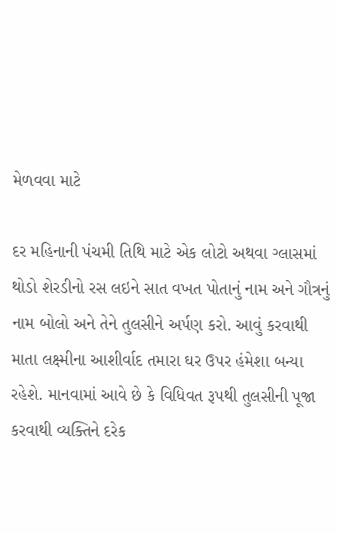મેળવવા માટે

દર મહિનાની પંચમી તિથિ માટે એક લોટો અથવા ગ્લાસમાં થોડો શેરડીનો રસ લઇને સાત વખત પોતાનું નામ અને ગૌત્રનું નામ બોલો અને તેને તુલસીને અર્પણ કરો. આવું કરવાથી માતા લક્ષ્મીના આશીર્વાદ તમારા ઘર ઉપર હંમેશા બન્યા રહેશે. માનવામાં આવે છે કે વિધિવત રૂપથી તુલસીની પૂજા કરવાથી વ્યક્તિને દરેક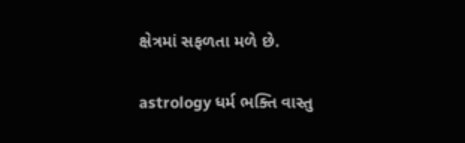ક્ષેત્રમાં સફળતા મળે છે.

astrology ધર્મ ભક્તિ વાસ્તુ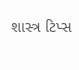શાસ્ત્ર ટિપ્સ